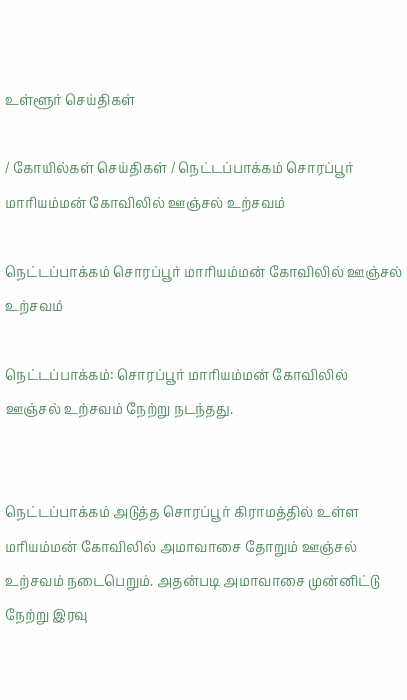உள்ளூர் செய்திகள்

/ கோயில்கள் செய்திகள் / நெட்டப்பாக்கம் சொரப்பூர் மாரியம்மன் கோவிலில் ஊஞ்சல் உற்சவம்

நெட்டப்பாக்கம் சொரப்பூர் மாரியம்மன் கோவிலில் ஊஞ்சல் உற்சவம்

நெட்டப்பாக்கம்: சொரப்பூர் மாரியம்மன் கோவிலில் ஊஞ்சல் உற்சவம் நேற்று நடந்தது.


நெட்டப்பாக்கம் அடுத்த சொரப்பூர் கிராமத்தில் உள்ள மரியம்மன் கோவிலில் அமாவாசை தோறும் ஊஞ்சல் உற்சவம் நடைபெறும். அதன்படி அமாவாசை முன்னிட்டு நேற்று இரவு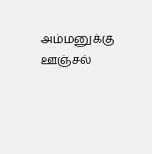அம்மனுக்கு ஊஞ்சல்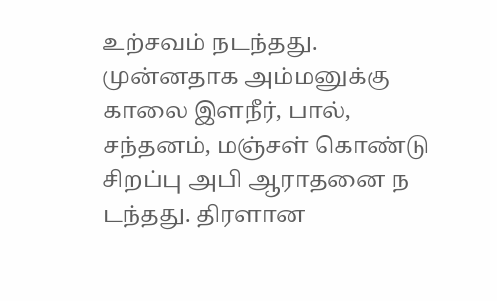உற்சவம் நடந்தது. முன்னதாக அம்மனுக்கு காலை இளநீர், பால், சந்தனம், மஞ்சள் கொண்டு சிறப்பு அபி ஆராதனை ந டந்தது. திரளான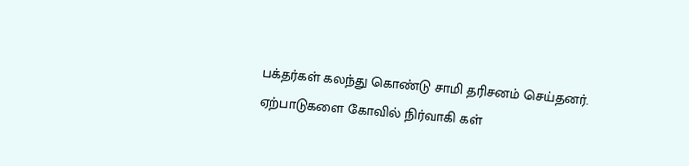பக்தர்கள் கலந்து கொண்டு சாமி தரிசனம் செய்தனர். ஏற்பாடுகளை கோவில் நிர்வாகி கள்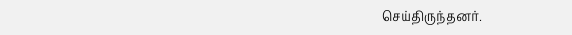செய்திருந்தனர்.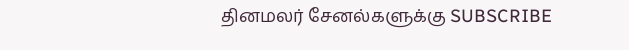தினமலர் சேனல்களுக்கு SUBSCRIBE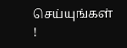செய்யுங்கள் !